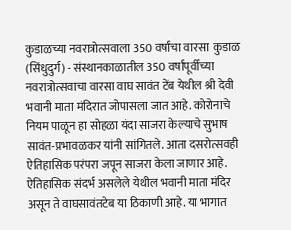कुडाळच्या नवरात्रोत्सवाला 350 वर्षांचा वारसा  कुडाळ (सिंधुदुर्ग) - संस्थानकाळातील 350 वर्षांपूर्वीच्या नवरात्रोत्सवाचा वारसा वाघ सावंत टेंब येथील श्री देवी भवानी माता मंदिरात जोपासला जात आहे. कोरोनाचे नियम पाळून हा सोहळा यंदा साजरा केल्याचे सुभाष सावंत-प्रभावळकर यांनी सांगितले. आता दसरोत्सवही ऐतिहासिक परंपरा जपून साजरा केला जाणार आहे.  ऐतिहासिक संदर्भ असलेले येथील भवानी माता मंदिर असून ते वाघसावंतटेब या ठिकाणी आहे. या भागात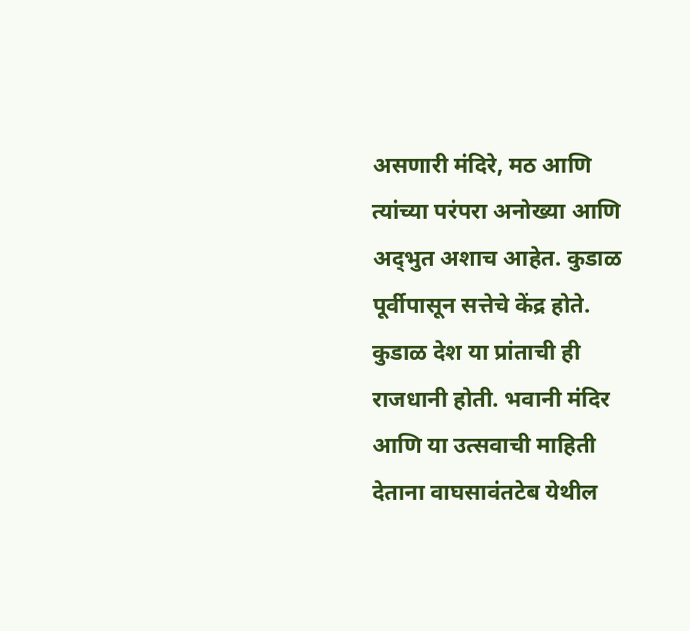असणारी मंदिरे, मठ आणि त्यांच्या परंपरा अनोख्या आणि अद्‌भुत अशाच आहेत. कुडाळ पूर्वीपासून सत्तेचे केंद्र होते. कुडाळ देश या प्रांताची ही राजधानी होती. भवानी मंदिर आणि या उत्सवाची माहिती देताना वाघसावंतटेब येथील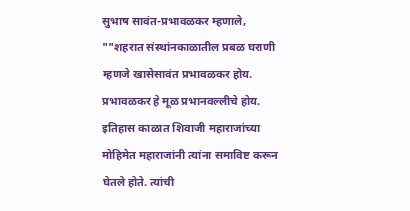सुभाष सावंत-प्रभावळकर म्हणाले, ""शहरात संस्थांनकाळातील प्रबळ घराणी म्हणजे खासेसावंत प्रभावळकर होय. प्रभावळकर हे मूळ प्रभानवल्लीचे होय. इतिहास काळात शिवाजी महाराजांच्या मोहिमेत महाराजांनी त्यांना समाविष्ट करून घेतले होते. त्यांची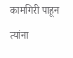कामगिरी पाहून त्यांना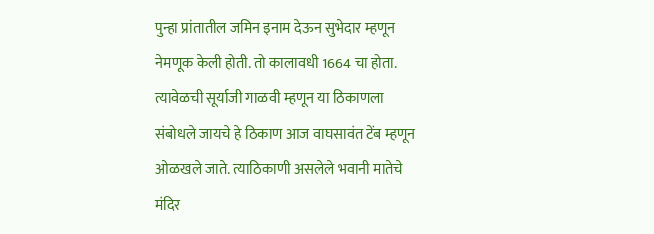पुन्हा प्रांतातील जमिन इनाम देऊन सुभेदार म्हणून नेमणूक केली होती. तो कालावधी 1664 चा होता. त्यावेळची सूर्याजी गाळवी म्हणून या ठिकाणला संबोधले जायचे हे ठिकाण आज वाघसावंत टेंब म्हणून ओळखले जाते. त्याठिकाणी असलेले भवानी मातेचे मंदिर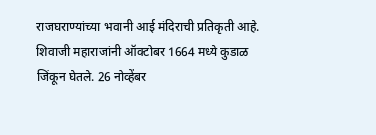राजघराण्यांच्या भवानी आई मंदिराची प्रतिकृती आहे. शिवाजी महाराजांनी ऑक्‍टोबर 1664 मध्ये कुडाळ जिंकून घेतले. 26 नोव्हेंबर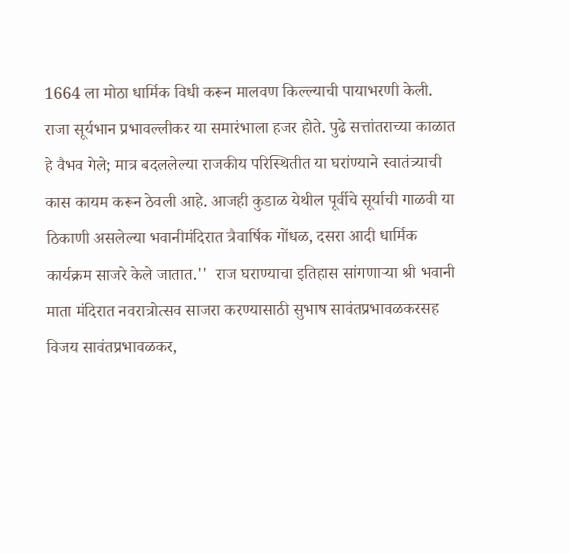1664 ला मोठा धार्मिक विधी करून मालवण किल्ल्याची पायाभरणी केली. राजा सूर्यभान प्रभावल्लीकर या समारंभाला हजर होते. पुढे सत्तांतराच्या काळात हे वैभव गेले; मात्र बदललेल्या राजकीय परिस्थितीत या घरांण्याने स्वातंत्र्याची कास कायम करून ठेवली आहे. आजही कुडाळ येथील पूर्वीचे सूर्याची गाळवी या ठिकाणी असलेल्या भवानीमंदिरात त्रैवार्षिक गोंधळ, दसरा आदी धार्मिक कार्यक्रम साजरे केले जातात.''  राज घराण्याचा इतिहास सांगणाऱ्या श्री भवानी माता मंदिरात नवरात्रोत्सव साजरा करण्यासाठी सुभाष सावंतप्रभावळकरसह विजय सावंतप्रभावळकर,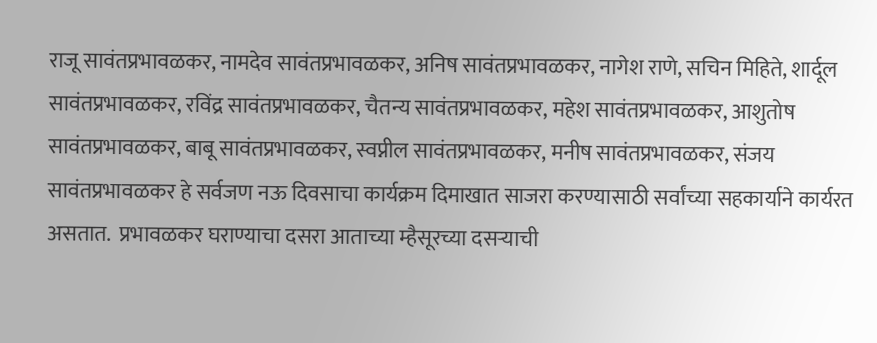राजू सावंतप्रभावळकर, नामदेव सावंतप्रभावळकर, अनिष सावंतप्रभावळकर, नागेश राणे, सचिन मिहिते, शार्दूल सावंतप्रभावळकर, रविंद्र सावंतप्रभावळकर, चैतन्य सावंतप्रभावळकर, महेश सावंतप्रभावळकर, आशुतोष सावंतप्रभावळकर, बाबू सावंतप्रभावळकर, स्वप्नील सावंतप्रभावळकर, मनीष सावंतप्रभावळकर, संजय सावंतप्रभावळकर हे सर्वजण नऊ दिवसाचा कार्यक्रम दिमाखात साजरा करण्यासाठी सर्वांच्या सहकार्याने कार्यरत असतात.  प्रभावळकर घराण्याचा दसरा आताच्या म्हैसूरच्या दसऱ्याची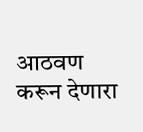आठवण करून देणारा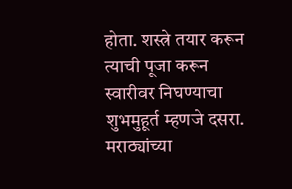होता. शस्त्रे तयार करून त्याची पूजा करून स्वारीवर निघण्याचा शुभमुहूर्त म्हणजे दसरा. मराठ्यांच्या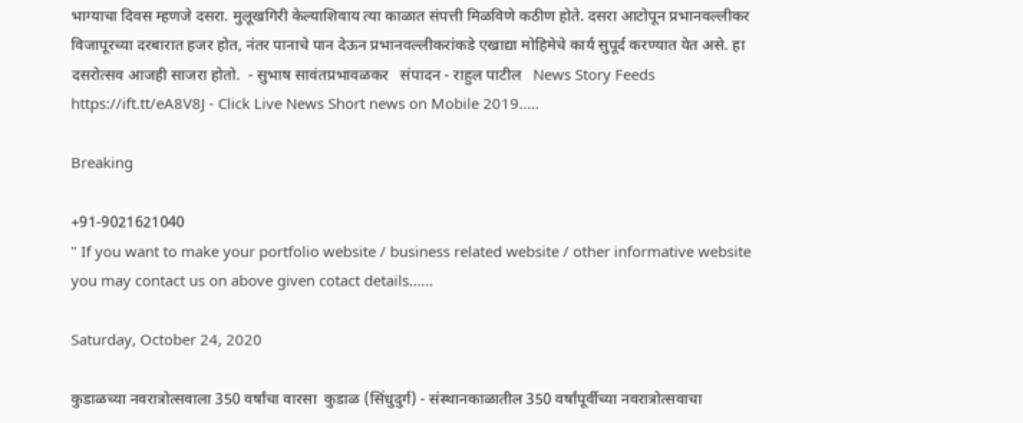भाग्याचा दिवस म्हणजे दसरा. मुलूखगिरी केल्याशिवाय त्या काळात संपत्ती मिळविणे कठीण होते. दसरा आटोपून प्रभानवल्लीकर विजापूरच्या दरबारात हजर होत, नंतर पानाचे पान देऊन प्रभानवल्लीकरांकडे एखाद्या मोहिमेचे कार्य सुपूर्द करण्यात येत असे. हा दसरोत्सव आजही साजरा होतो.  - सुभाष सावंतप्रभावळकर   संपादन - राहुल पाटील   News Story Feeds https://ift.tt/eA8V8J - Click Live News Short news on Mobile 2019.....

Breaking

+91-9021621040
" If you want to make your portfolio website / business related website / other informative website you may contact us on above given cotact details......

Saturday, October 24, 2020

कुडाळच्या नवरात्रोत्सवाला 350 वर्षांचा वारसा  कुडाळ (सिंधुदुर्ग) - संस्थानकाळातील 350 वर्षांपूर्वीच्या नवरात्रोत्सवाचा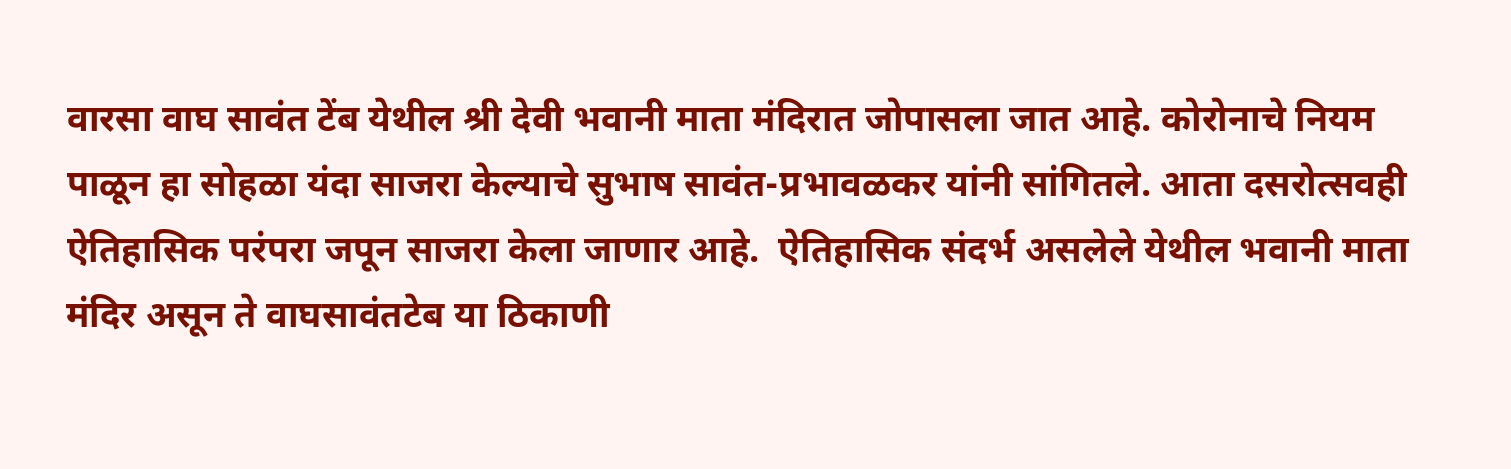वारसा वाघ सावंत टेंब येथील श्री देवी भवानी माता मंदिरात जोपासला जात आहे. कोरोनाचे नियम पाळून हा सोहळा यंदा साजरा केल्याचे सुभाष सावंत-प्रभावळकर यांनी सांगितले. आता दसरोत्सवही ऐतिहासिक परंपरा जपून साजरा केला जाणार आहे.  ऐतिहासिक संदर्भ असलेले येथील भवानी माता मंदिर असून ते वाघसावंतटेब या ठिकाणी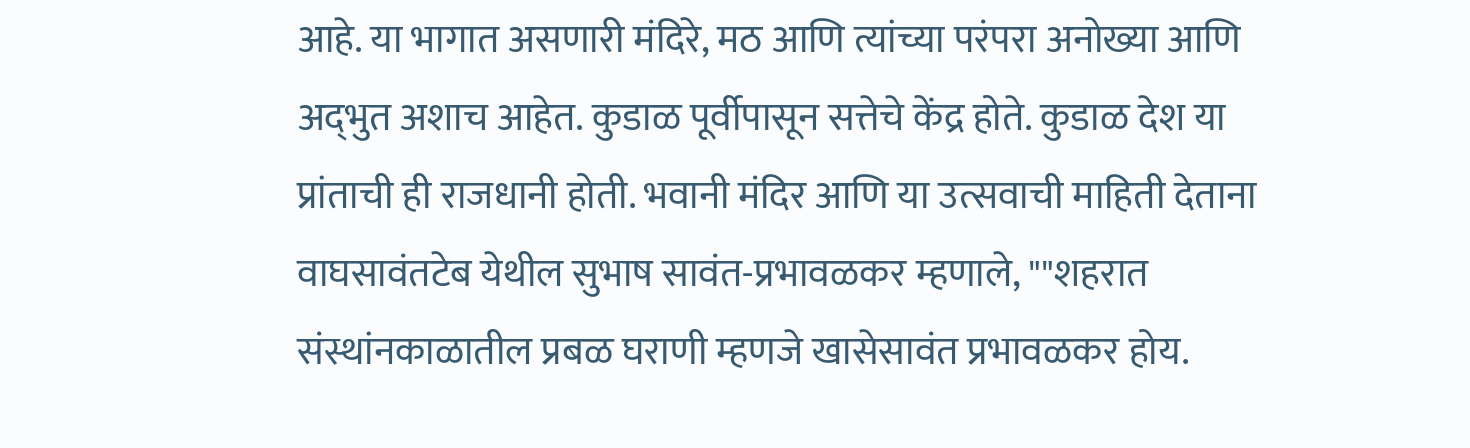आहे. या भागात असणारी मंदिरे, मठ आणि त्यांच्या परंपरा अनोख्या आणि अद्‌भुत अशाच आहेत. कुडाळ पूर्वीपासून सत्तेचे केंद्र होते. कुडाळ देश या प्रांताची ही राजधानी होती. भवानी मंदिर आणि या उत्सवाची माहिती देताना वाघसावंतटेब येथील सुभाष सावंत-प्रभावळकर म्हणाले, ""शहरात संस्थांनकाळातील प्रबळ घराणी म्हणजे खासेसावंत प्रभावळकर होय.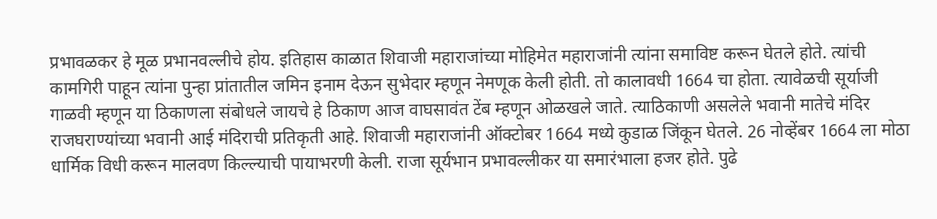प्रभावळकर हे मूळ प्रभानवल्लीचे होय. इतिहास काळात शिवाजी महाराजांच्या मोहिमेत महाराजांनी त्यांना समाविष्ट करून घेतले होते. त्यांची कामगिरी पाहून त्यांना पुन्हा प्रांतातील जमिन इनाम देऊन सुभेदार म्हणून नेमणूक केली होती. तो कालावधी 1664 चा होता. त्यावेळची सूर्याजी गाळवी म्हणून या ठिकाणला संबोधले जायचे हे ठिकाण आज वाघसावंत टेंब म्हणून ओळखले जाते. त्याठिकाणी असलेले भवानी मातेचे मंदिर राजघराण्यांच्या भवानी आई मंदिराची प्रतिकृती आहे. शिवाजी महाराजांनी ऑक्‍टोबर 1664 मध्ये कुडाळ जिंकून घेतले. 26 नोव्हेंबर 1664 ला मोठा धार्मिक विधी करून मालवण किल्ल्याची पायाभरणी केली. राजा सूर्यभान प्रभावल्लीकर या समारंभाला हजर होते. पुढे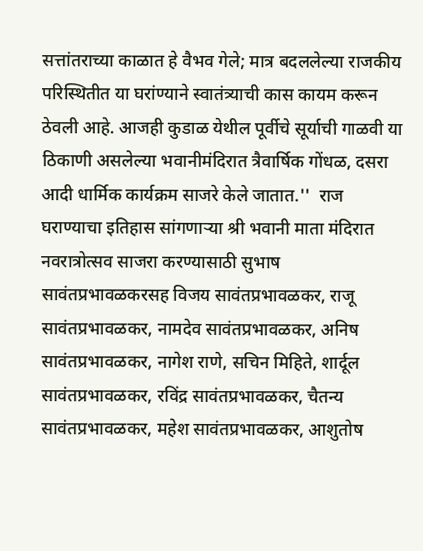सत्तांतराच्या काळात हे वैभव गेले; मात्र बदललेल्या राजकीय परिस्थितीत या घरांण्याने स्वातंत्र्याची कास कायम करून ठेवली आहे. आजही कुडाळ येथील पूर्वीचे सूर्याची गाळवी या ठिकाणी असलेल्या भवानीमंदिरात त्रैवार्षिक गोंधळ, दसरा आदी धार्मिक कार्यक्रम साजरे केले जातात.''  राज घराण्याचा इतिहास सांगणाऱ्या श्री भवानी माता मंदिरात नवरात्रोत्सव साजरा करण्यासाठी सुभाष सावंतप्रभावळकरसह विजय सावंतप्रभावळकर, राजू सावंतप्रभावळकर, नामदेव सावंतप्रभावळकर, अनिष सावंतप्रभावळकर, नागेश राणे, सचिन मिहिते, शार्दूल सावंतप्रभावळकर, रविंद्र सावंतप्रभावळकर, चैतन्य सावंतप्रभावळकर, महेश सावंतप्रभावळकर, आशुतोष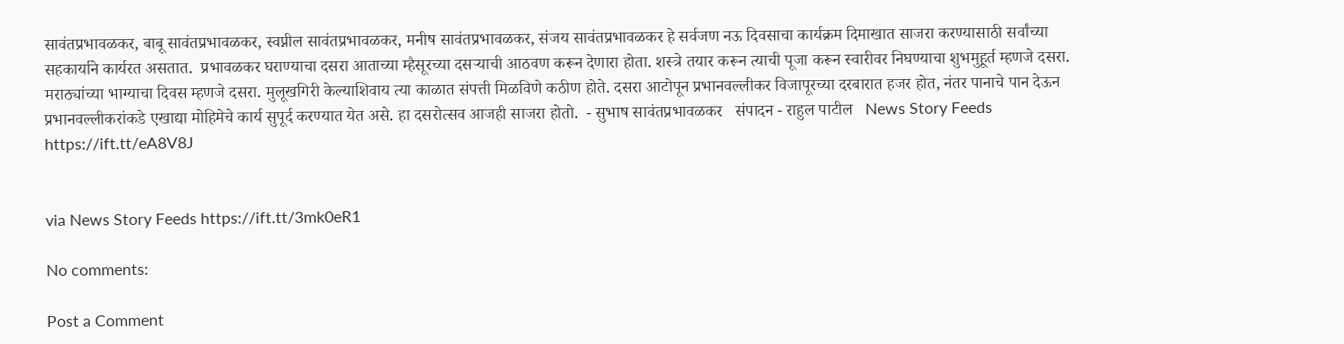सावंतप्रभावळकर, बाबू सावंतप्रभावळकर, स्वप्नील सावंतप्रभावळकर, मनीष सावंतप्रभावळकर, संजय सावंतप्रभावळकर हे सर्वजण नऊ दिवसाचा कार्यक्रम दिमाखात साजरा करण्यासाठी सर्वांच्या सहकार्याने कार्यरत असतात.  प्रभावळकर घराण्याचा दसरा आताच्या म्हैसूरच्या दसऱ्याची आठवण करून देणारा होता. शस्त्रे तयार करून त्याची पूजा करून स्वारीवर निघण्याचा शुभमुहूर्त म्हणजे दसरा. मराठ्यांच्या भाग्याचा दिवस म्हणजे दसरा. मुलूखगिरी केल्याशिवाय त्या काळात संपत्ती मिळविणे कठीण होते. दसरा आटोपून प्रभानवल्लीकर विजापूरच्या दरबारात हजर होत, नंतर पानाचे पान देऊन प्रभानवल्लीकरांकडे एखाद्या मोहिमेचे कार्य सुपूर्द करण्यात येत असे. हा दसरोत्सव आजही साजरा होतो.  - सुभाष सावंतप्रभावळकर   संपादन - राहुल पाटील   News Story Feeds https://ift.tt/eA8V8J


via News Story Feeds https://ift.tt/3mk0eR1

No comments:

Post a Comment